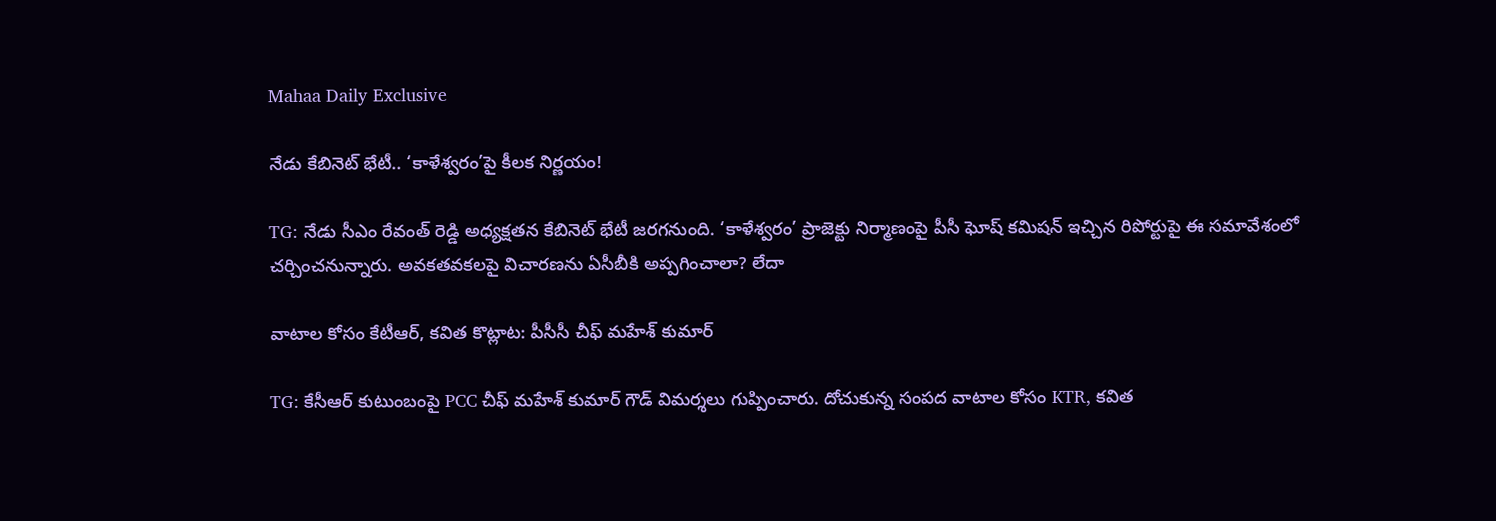Mahaa Daily Exclusive

నేడు కేబినెట్ భేటీ.. ‘కాళేశ్వరం’పై కీలక నిర్ణయం!

TG: నేడు సీఎం రేవంత్ రెడ్డి అధ్యక్షతన కేబినెట్ భేటీ జరగనుంది. ‘కాళేశ్వరం’ ప్రాజెక్టు నిర్మాణంపై పీసీ ఘోష్ కమిషన్ ఇచ్చిన రిపోర్టుపై ఈ సమావేశంలో చర్చించనున్నారు. అవకతవకలపై విచారణను ఏసీబీకి అప్పగించాలా? లేదా

వాటాల కోసం కేటీఆర్, కవిత కొట్లాట: పీసీసీ చీఫ్ మహేశ్ కుమార్

TG: కేసీఆర్ కుటుంబంపై PCC చీఫ్ మహేశ్ కుమార్ గౌడ్ విమర్శలు గుప్పించారు. దోచుకున్న సంపద వాటాల కోసం KTR, కవిత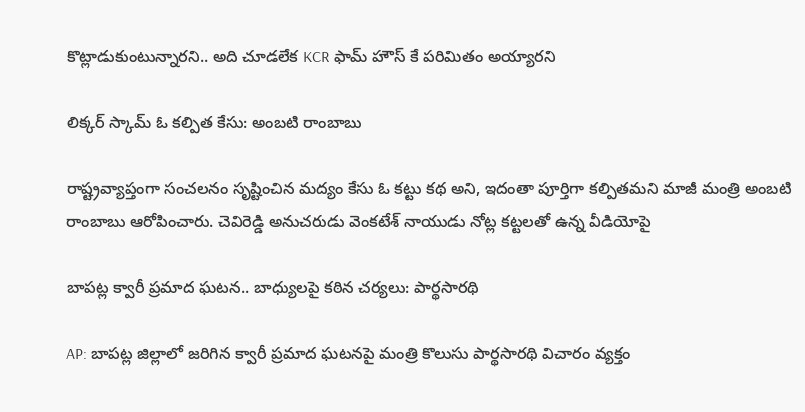కొట్లాడుకుంటున్నారని.. అది చూడలేక KCR ఫామ్ హౌస్ కే పరిమితం అయ్యారని

లిక్కర్ స్కామ్ ఓ కల్పిత కేసు: అంబటి రాంబాబు

రాష్ట్రవ్యాప్తంగా సంచలనం సృష్టించిన మద్యం కేసు ఓ కట్టు కథ అని, ఇదంతా పూర్తిగా కల్పితమని మాజీ మంత్రి అంబటి రాంబాబు ఆరోపించారు. చెవిరెడ్డి అనుచరుడు వెంకటేశ్ నాయుడు నోట్ల కట్టలతో ఉన్న వీడియోపై

బాపట్ల క్వారీ ప్రమాద ఘటన.. బాధ్యులపై కఠిన చర్యలు: పార్థసారథి

AP: బాపట్ల జిల్లాలో జరిగిన క్వారీ ప్రమాద ఘటనపై మంత్రి కొలుసు పార్థసారథి విచారం వ్యక్తం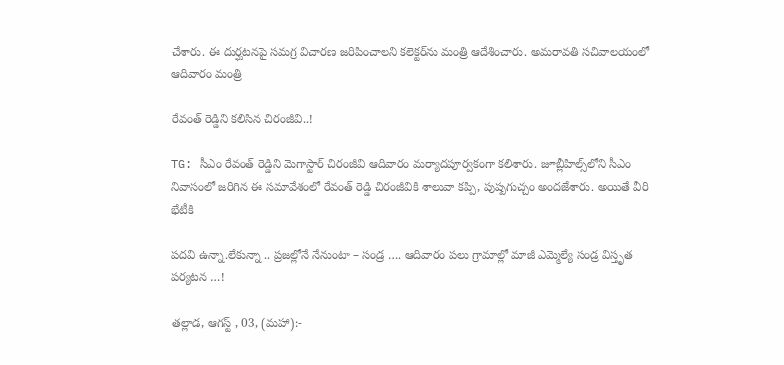చేశారు. ఈ దుర్ఘటనపై సమగ్ర విచారణ జరిపించాలని కలెక్టర్‌ను మంత్రి ఆదేశించారు. అమరావతి సచివాలయంలో ఆదివారం మంత్రి

రేవంత్ రెడ్డిని కలిసిన చిరంజీవి..!

TG: సీఎం రేవంత్ రెడ్డిని మెగాస్టార్ చిరంజీవి ఆదివారం మర్యాదపూర్వకంగా కలిశారు. జూబ్లీహిల్స్‌లోని సీఎం నివాసంలో జరిగిన ఈ సమావేశంలో రేవంత్ రెడ్డి చిరంజీవికి శాలువా కప్పి, పుష్పగుచ్చం అందజేశారు. అయితే వీరి భేటీకి

పదవి ఉన్నా.లేకున్నా .. ప్రజల్లోనే నేనుంటా – సండ్ర …. ఆదివారం పలు గ్రామాల్లో మాజీ ఎమ్మెల్యే సండ్ర విస్తృత పర్యటన …!

తల్లాడ, ఆగస్ట్ , 03, (మహా):-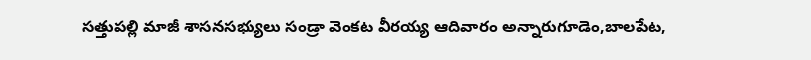సత్తుపల్లి మాజీ శాసనసభ్యులు సండ్రా వెంకట వీరయ్య ఆదివారం అన్నారుగూడెం,బాలపేట,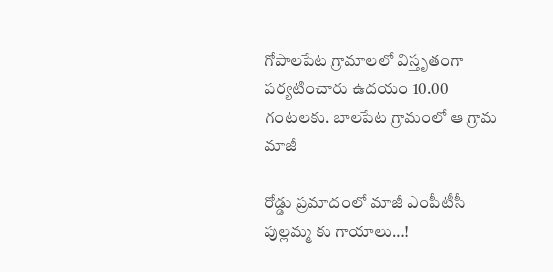గోపాలపేట గ్రామాలలో విస్తృతంగా పర్యటించారు ఉదయం 10.00 గంటలకు. బాలపేట గ్రామంలో ఆ గ్రామ మాజీ

రోడ్డు ప్రమాదంలో మాజీ ఎంపీటీసీ పుల్లమ్మ కు గాయాలు…!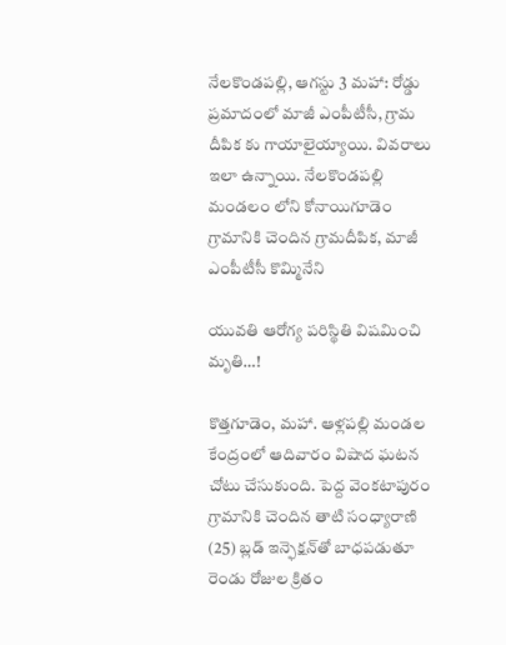నేలకొండపల్లి, ఆగస్టు 3 మహా: రోడ్డు ప్రమాదంలో మాజీ ఎంపీటీసీ, గ్రామ దీపిక కు గాయాలైయ్యాయి. వివరాలు ఇలా ఉన్నాయి. నేలకొండపల్లి మండలం లోని కోనాయిగూడెం గ్రామానికి చెందిన గ్రామదీపిక, మాజీ ఎంపీటీసీ కొమ్మినేని

యువతి ఆరోగ్య పరిస్థితి విషమించి మృతి…!

కొత్తగూడెం, మహా. ఆళ్లపల్లి మండల కేంద్రంలో ఆదివారం విషాద ఘటన చోటు చేసుకుంది. పెద్ద వెంకటాపురం గ్రామానికి చెందిన తాటి సంధ్యారాణి (25) బ్లడ్ ఇన్ఫెక్షన్‌తో బాధపడుతూ రెండు రోజుల క్రితం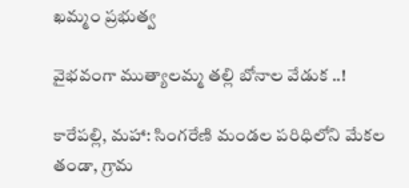ఖమ్మం ప్రభుత్వ

వైభవంగా ముత్యాలమ్మ తల్లి బోనాల వేడుక ..!

కారేపల్లి, మహా: సింగరేణి మండల పరిధిలోని మేకల తండా, గ్రామ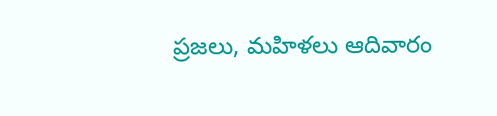ప్రజలు, మహిళలు ఆదివారం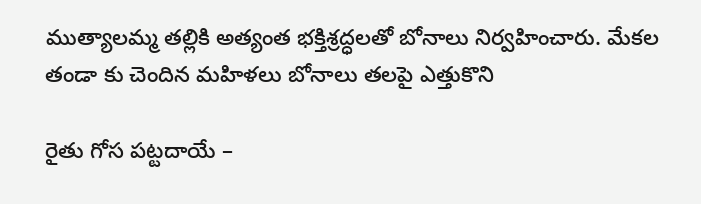ముత్యాలమ్మ తల్లికి అత్యంత భక్తిశ్రద్ధలతో బోనాలు నిర్వహించారు. మేకల తండా కు చెందిన మహిళలు బోనాలు తలపై ఎత్తుకొని

రైతు గోస పట్టదాయే –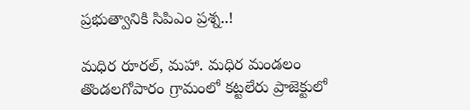ప్రభుత్వానికి సిపిఎం ప్రశ్న..!

మధిర రూరల్, మహా. మధిర మండలం తొండలగోపారం గ్రామంలో కట్టలేరు ప్రాజెక్టులో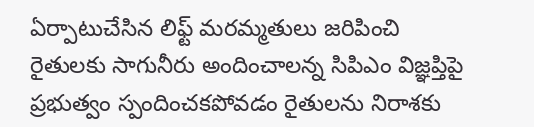ఏర్పాటుచేసిన లిఫ్ట్‌ మరమ్మతులు జరిపించి రైతులకు సాగునీరు అందించాలన్న సిపిఎం విజ్ఞప్తిపై ప్రభుత్వం స్పందించకపోవడం రైతులను నిరాశకు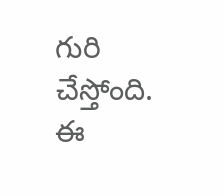గురి చేస్తోంది. ఈ